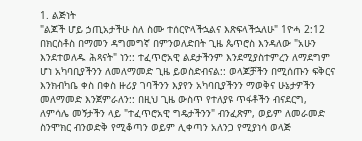1. ልጅነት
"ልጆች ሆይ ኃጢአታችሁ ስለ ስሙ ተሰርዮላችኋልና እጽፍላችኋለሁ" 1ዮሓ 2:12
በክርስቶስ በማመን ዳግመግኛ በምንወለድበት ጊዜ ጴጥሮስ እንዳለው "አሁን እንደተወለዱ ሕጻናት" ነን:: ተፈጥሮአዊ ልደታችንም እንደሚያስተምረን ለማደግም ሆነ አካባቢያችንን ለመለማመድ ጊዜ ይወስድብናል:: ወላጆቻችን በሚሰጡን ፍቅርና እንክብካቤ ቀስ በቀስ ዙሪያ ገባችንን እያየን አካባቢያችንን ማወቅና ሁኔታዎችን መለማመድ እንጀምራለን:: በዚህ ጊዜ ውስጥ የተለያዩ ጥፋቶችን ብናደርግ, ለምሳሌ መኝታችን ላይ "ተፈጥሮአዊ ግዴታችንን" ብንፈጽም, ወይም ለመራመድ ስንሞክር ብንወድቅ የሚቆጣን ወይም ሊቀጣን አለንጋ የሚያነሳ ወላጅ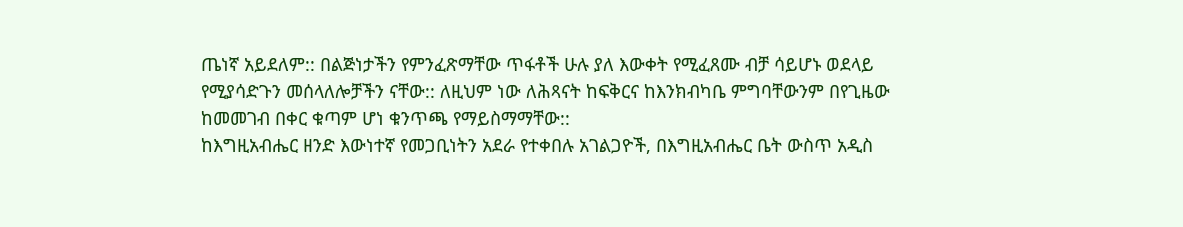ጤነኛ አይደለም:: በልጅነታችን የምንፈጽማቸው ጥፋቶች ሁሉ ያለ እውቀት የሚፈጸሙ ብቻ ሳይሆኑ ወደላይ የሚያሳድጉን መሰላለሎቻችን ናቸው:: ለዚህም ነው ለሕጻናት ከፍቅርና ከእንክብካቤ ምግባቸውንም በየጊዜው ከመመገብ በቀር ቁጣም ሆነ ቁንጥጫ የማይስማማቸው::
ከእግዚአብሔር ዘንድ እውነተኛ የመጋቢነትን አደራ የተቀበሉ አገልጋዮች, በእግዚአብሔር ቤት ውስጥ አዲስ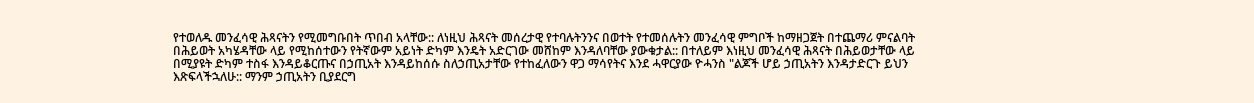የተወለዱ መንፈሳዊ ሕጻናትን የሚመግቡበት ጥበብ አላቸው:: ለነዚህ ሕጻናት መሰረታዊ የተባሉትንንና በወተት የተመሰሉትን መንፈሳዊ ምግቦች ከማዘጋጀት በተጨማሪ ምናልባት በሕይወት አካሄዳቸው ላይ የሚከሰተውን የትኛውም አይነት ድካም እንዴት አድርገው መሸከም እንዳለባቸው ያውቁታል:: በተለይም እነዚህ መንፈሳዊ ሕጻናት በሕይወታቸው ላይ በሚያዩት ድካም ተስፋ እንዳይቆርጡና በኃጢአት እንዳይከሰሱ ስለኃጢአታቸው የተከፈለውን ዋጋ ማሳየትና እንደ ሓዋርያው ዮሓንስ "ልጆች ሆይ ኃጢአትን እንዳታድርጉ ይህን እጽፍላችኋለሁ:: ማንም ኃጢአትን ቢያደርግ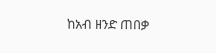ከአብ ዘንድ ጠበቃ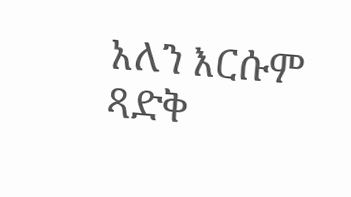አለን እርሱም ጻድቅ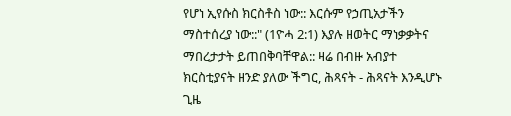የሆነ ኢየሱስ ክርስቶስ ነው:: እርሱም የኃጢአታችን ማስተሰረያ ነው::" (1ዮሓ 2:1) እያሉ ዘወትር ማነቃቃትና ማበረታታት ይጠበቅባቸዋል:: ዛሬ በብዙ አብያተ ክርስቲያናት ዘንድ ያለው ችግር, ሕጻናት - ሕጻናት እንዲሆኑ ጊዜ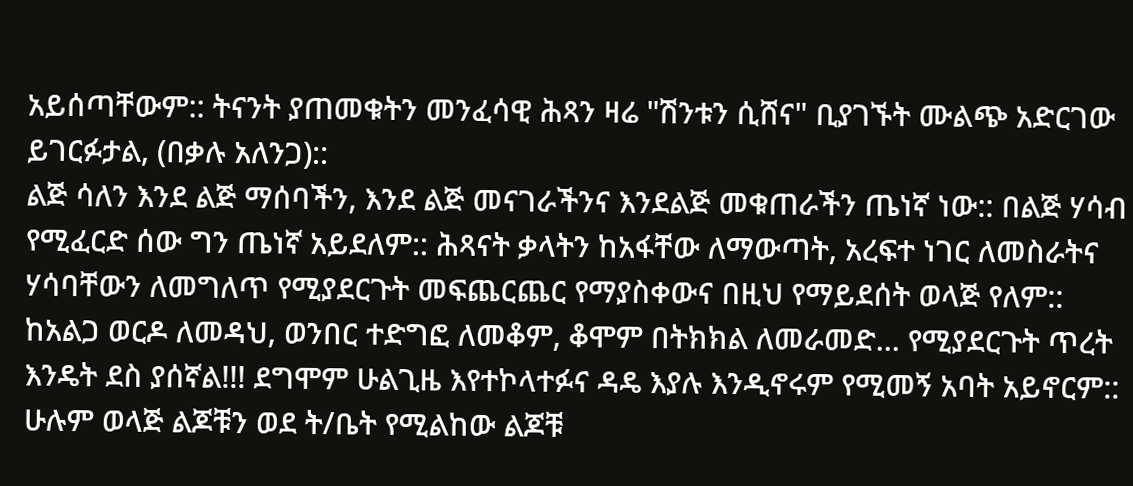አይሰጣቸውም:: ትናንት ያጠመቁትን መንፈሳዊ ሕጻን ዛሬ "ሽንቱን ሲሸና" ቢያገኙት ሙልጭ አድርገው ይገርፉታል, (በቃሉ አለንጋ)::
ልጅ ሳለን እንደ ልጅ ማሰባችን, እንደ ልጅ መናገራችንና እንደልጅ መቁጠራችን ጤነኛ ነው:: በልጅ ሃሳብ የሚፈርድ ሰው ግን ጤነኛ አይደለም:: ሕጻናት ቃላትን ከአፋቸው ለማውጣት, አረፍተ ነገር ለመስራትና ሃሳባቸውን ለመግለጥ የሚያደርጉት መፍጨርጨር የማያስቀውና በዚህ የማይደሰት ወላጅ የለም:: ከአልጋ ወርዶ ለመዳህ, ወንበር ተድግፎ ለመቆም, ቆሞም በትክክል ለመራመድ... የሚያደርጉት ጥረት እንዴት ደስ ያሰኛል!!! ደግሞም ሁልጊዜ እየተኮላተፉና ዳዴ እያሉ እንዲኖሩም የሚመኝ አባት አይኖርም:: ሁሉም ወላጅ ልጆቹን ወደ ት/ቤት የሚልከው ልጆቹ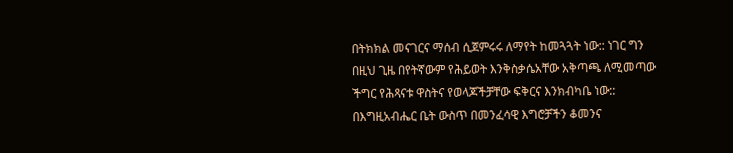በትክክል መናገርና ማሰብ ሲጀምሩሩ ለማየት ከመጓጓት ነው:: ነገር ግን በዚህ ጊዜ በየትኛውም የሕይወት እንቅስቃሴአቸው አቅጣጫ ለሚመጣው ችግር የሕጻናቱ ዋስትና የወላጆችቻቸው ፍቅርና እንክብካቤ ነው::
በእግዚአብሔር ቤት ውስጥ በመንፈሳዊ እግሮቻችን ቆመንና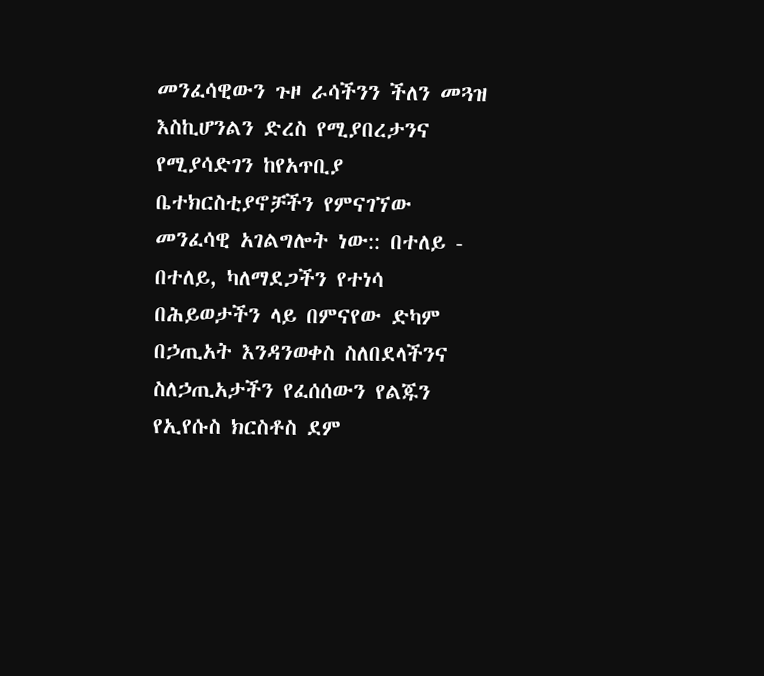መንፈሳዊውን ጉዞ ራሳችንን ችለን መጓዝ እስኪሆንልን ድረስ የሚያበረታንና የሚያሳድገን ከየአጥቢያ ቤተክርስቲያኖቻችን የምናገኘው መንፈሳዊ አገልግሎት ነው:: በተለይ - በተለይ, ካለማደጋችን የተነሳ በሕይወታችን ላይ በምናየው ድካም በኃጢአት እንዳንወቀስ ስለበደላችንና ስለኃጢአታችን የፈሰሰውን የልጁን የኢየሱስ ክርስቶስ ደም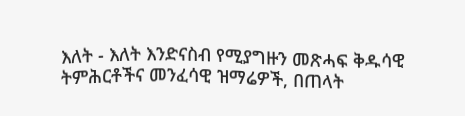እለት - እለት እንድናስብ የሚያግዙን መጽሓፍ ቅዱሳዊ ትምሕርቶችና መንፈሳዊ ዝማሬዎች, በጠላት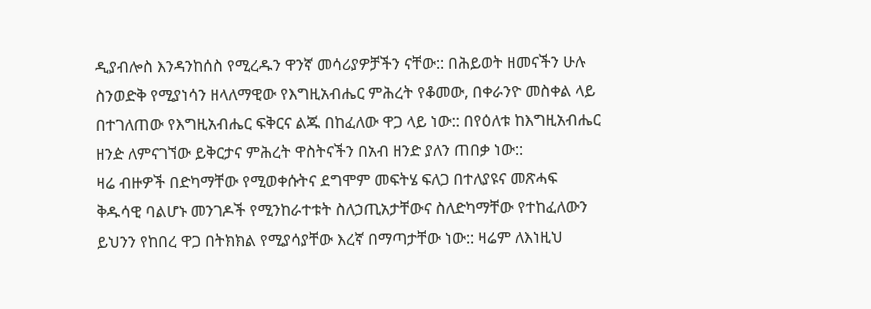ዲያብሎስ እንዳንከሰስ የሚረዱን ዋንኛ መሳሪያዎቻችን ናቸው:: በሕይወት ዘመናችን ሁሉ ስንወድቅ የሚያነሳን ዘላለማዊው የእግዚአብሔር ምሕረት የቆመው, በቀራንዮ መስቀል ላይ በተገለጠው የእግዚአብሔር ፍቅርና ልጁ በከፈለው ዋጋ ላይ ነው:: በየዕለቱ ከእግዚአብሔር ዘንዽ ለምናገኘው ይቅርታና ምሕረት ዋስትናችን በአብ ዘንድ ያለን ጠበቃ ነው::
ዛሬ ብዙዎች በድካማቸው የሚወቀሱትና ደግሞም መፍትሄ ፍለጋ በተለያዩና መጽሓፍ ቅዱሳዊ ባልሆኑ መንገዶች የሚንከራተቱት ስለኃጢአታቸውና ስለድካማቸው የተከፈለውን ይህንን የከበረ ዋጋ በትክክል የሚያሳያቸው እረኛ በማጣታቸው ነው:: ዛሬም ለእነዚህ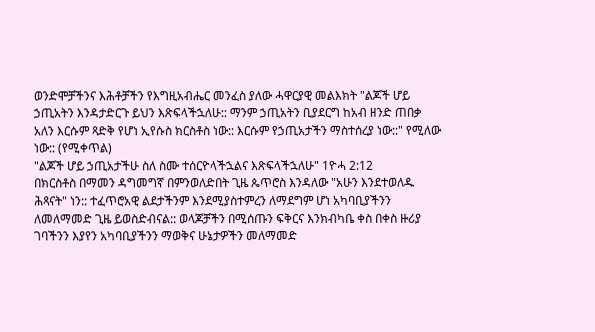ወንድሞቻችንና እሕቶቻችን የእግዚአብሔር መንፈስ ያለው ሓዋርያዊ መልእክት "ልጆች ሆይ ኃጢአትን እንዳታድርጉ ይህን እጽፍላችኋለሁ:: ማንም ኃጢአትን ቢያደርግ ከአብ ዘንድ ጠበቃ አለን እርሱም ጻድቅ የሆነ ኢየሱስ ክርስቶስ ነው:: እርሱም የኃጢአታችን ማስተሰረያ ነው::" የሚለው ነው:: (የሚቀጥል)
"ልጆች ሆይ ኃጢአታችሁ ስለ ስሙ ተሰርዮላችኋልና እጽፍላችኋለሁ" 1ዮሓ 2:12
በክርስቶስ በማመን ዳግመግኛ በምንወለድበት ጊዜ ጴጥሮስ እንዳለው "አሁን እንደተወለዱ ሕጻናት" ነን:: ተፈጥሮአዊ ልደታችንም እንደሚያስተምረን ለማደግም ሆነ አካባቢያችንን ለመለማመድ ጊዜ ይወስድብናል:: ወላጆቻችን በሚሰጡን ፍቅርና እንክብካቤ ቀስ በቀስ ዙሪያ ገባችንን እያየን አካባቢያችንን ማወቅና ሁኔታዎችን መለማመድ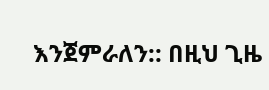እንጀምራለን:: በዚህ ጊዜ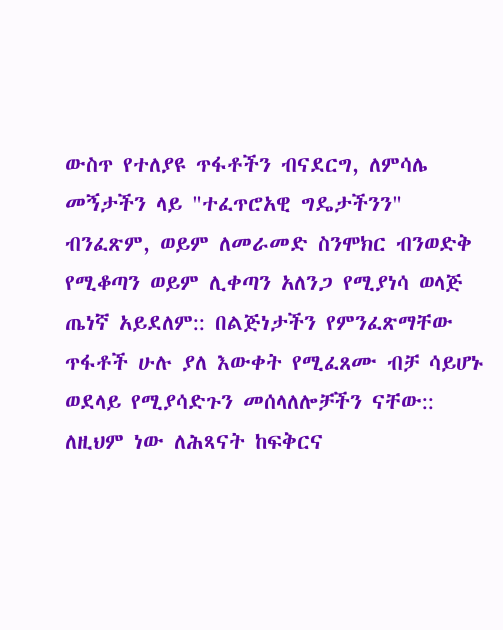ውስጥ የተለያዩ ጥፋቶችን ብናደርግ, ለምሳሌ መኝታችን ላይ "ተፈጥሮአዊ ግዴታችንን" ብንፈጽም, ወይም ለመራመድ ስንሞክር ብንወድቅ የሚቆጣን ወይም ሊቀጣን አለንጋ የሚያነሳ ወላጅ ጤነኛ አይደለም:: በልጅነታችን የምንፈጽማቸው ጥፋቶች ሁሉ ያለ እውቀት የሚፈጸሙ ብቻ ሳይሆኑ ወደላይ የሚያሳድጉን መሰላለሎቻችን ናቸው:: ለዚህም ነው ለሕጻናት ከፍቅርና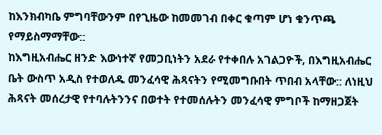ከእንክብካቤ ምግባቸውንም በየጊዜው ከመመገብ በቀር ቁጣም ሆነ ቁንጥጫ የማይስማማቸው::
ከእግዚአብሔር ዘንድ እውነተኛ የመጋቢነትን አደራ የተቀበሉ አገልጋዮች, በእግዚአብሔር ቤት ውስጥ አዲስ የተወለዱ መንፈሳዊ ሕጻናትን የሚመግቡበት ጥበብ አላቸው:: ለነዚህ ሕጻናት መሰረታዊ የተባሉትንንና በወተት የተመሰሉትን መንፈሳዊ ምግቦች ከማዘጋጀት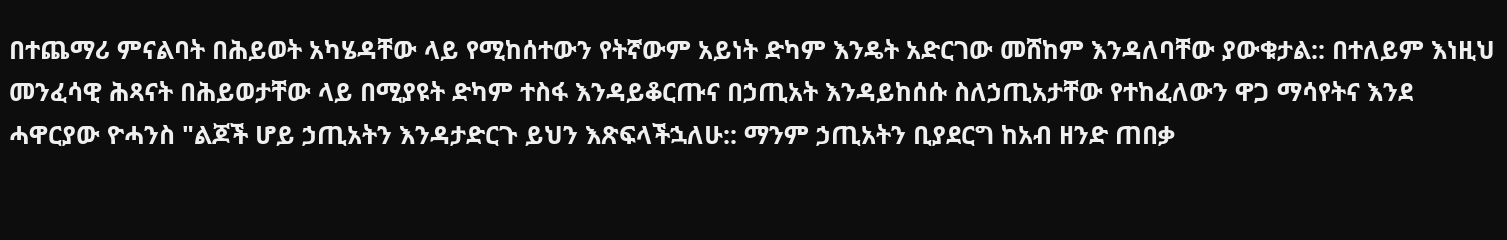በተጨማሪ ምናልባት በሕይወት አካሄዳቸው ላይ የሚከሰተውን የትኛውም አይነት ድካም እንዴት አድርገው መሸከም እንዳለባቸው ያውቁታል:: በተለይም እነዚህ መንፈሳዊ ሕጻናት በሕይወታቸው ላይ በሚያዩት ድካም ተስፋ እንዳይቆርጡና በኃጢአት እንዳይከሰሱ ስለኃጢአታቸው የተከፈለውን ዋጋ ማሳየትና እንደ ሓዋርያው ዮሓንስ "ልጆች ሆይ ኃጢአትን እንዳታድርጉ ይህን እጽፍላችኋለሁ:: ማንም ኃጢአትን ቢያደርግ ከአብ ዘንድ ጠበቃ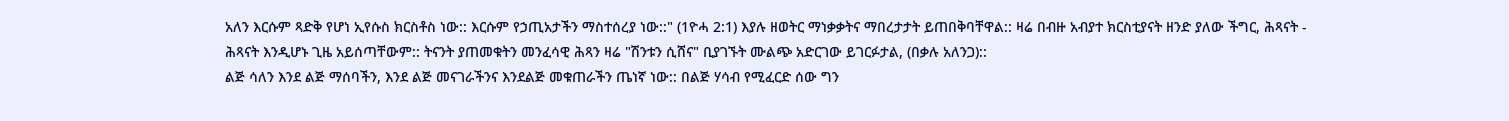አለን እርሱም ጻድቅ የሆነ ኢየሱስ ክርስቶስ ነው:: እርሱም የኃጢአታችን ማስተሰረያ ነው::" (1ዮሓ 2:1) እያሉ ዘወትር ማነቃቃትና ማበረታታት ይጠበቅባቸዋል:: ዛሬ በብዙ አብያተ ክርስቲያናት ዘንድ ያለው ችግር, ሕጻናት - ሕጻናት እንዲሆኑ ጊዜ አይሰጣቸውም:: ትናንት ያጠመቁትን መንፈሳዊ ሕጻን ዛሬ "ሽንቱን ሲሸና" ቢያገኙት ሙልጭ አድርገው ይገርፉታል, (በቃሉ አለንጋ)::
ልጅ ሳለን እንደ ልጅ ማሰባችን, እንደ ልጅ መናገራችንና እንደልጅ መቁጠራችን ጤነኛ ነው:: በልጅ ሃሳብ የሚፈርድ ሰው ግን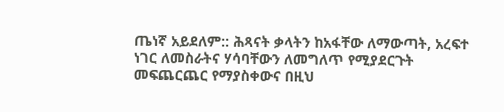ጤነኛ አይደለም:: ሕጻናት ቃላትን ከአፋቸው ለማውጣት, አረፍተ ነገር ለመስራትና ሃሳባቸውን ለመግለጥ የሚያደርጉት መፍጨርጨር የማያስቀውና በዚህ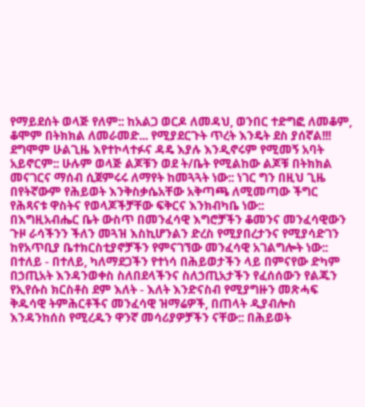የማይደሰት ወላጅ የለም:: ከአልጋ ወርዶ ለመዳህ, ወንበር ተድግፎ ለመቆም, ቆሞም በትክክል ለመራመድ... የሚያደርጉት ጥረት እንዴት ደስ ያሰኛል!!! ደግሞም ሁልጊዜ እየተኮላተፉና ዳዴ እያሉ እንዲኖሩም የሚመኝ አባት አይኖርም:: ሁሉም ወላጅ ልጆቹን ወደ ት/ቤት የሚልከው ልጆቹ በትክክል መናገርና ማሰብ ሲጀምሩሩ ለማየት ከመጓጓት ነው:: ነገር ግን በዚህ ጊዜ በየትኛውም የሕይወት እንቅስቃሴአቸው አቅጣጫ ለሚመጣው ችግር የሕጻናቱ ዋስትና የወላጆችቻቸው ፍቅርና እንክብካቤ ነው::
በእግዚአብሔር ቤት ውስጥ በመንፈሳዊ እግሮቻችን ቆመንና መንፈሳዊውን ጉዞ ራሳችንን ችለን መጓዝ እስኪሆንልን ድረስ የሚያበረታንና የሚያሳድገን ከየአጥቢያ ቤተክርስቲያኖቻችን የምናገኘው መንፈሳዊ አገልግሎት ነው:: በተለይ - በተለይ, ካለማደጋችን የተነሳ በሕይወታችን ላይ በምናየው ድካም በኃጢአት እንዳንወቀስ ስለበደላችንና ስለኃጢአታችን የፈሰሰውን የልጁን የኢየሱስ ክርስቶስ ደም እለት - እለት እንድናስብ የሚያግዙን መጽሓፍ ቅዱሳዊ ትምሕርቶችና መንፈሳዊ ዝማሬዎች, በጠላት ዲያብሎስ እንዳንከሰስ የሚረዱን ዋንኛ መሳሪያዎቻችን ናቸው:: በሕይወት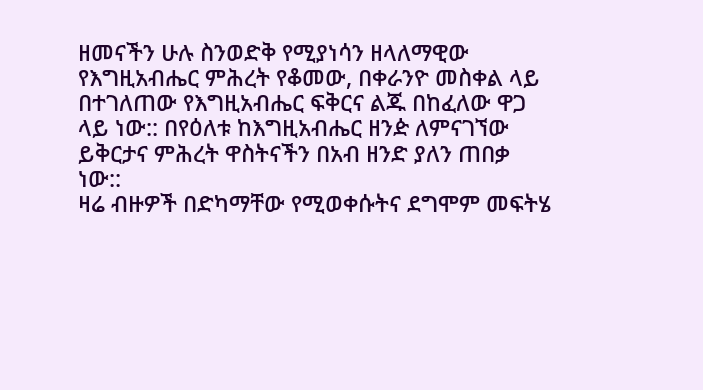ዘመናችን ሁሉ ስንወድቅ የሚያነሳን ዘላለማዊው የእግዚአብሔር ምሕረት የቆመው, በቀራንዮ መስቀል ላይ በተገለጠው የእግዚአብሔር ፍቅርና ልጁ በከፈለው ዋጋ ላይ ነው:: በየዕለቱ ከእግዚአብሔር ዘንዽ ለምናገኘው ይቅርታና ምሕረት ዋስትናችን በአብ ዘንድ ያለን ጠበቃ ነው::
ዛሬ ብዙዎች በድካማቸው የሚወቀሱትና ደግሞም መፍትሄ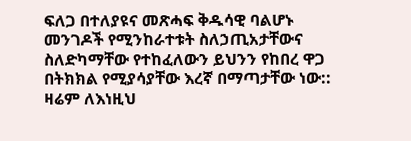ፍለጋ በተለያዩና መጽሓፍ ቅዱሳዊ ባልሆኑ መንገዶች የሚንከራተቱት ስለኃጢአታቸውና ስለድካማቸው የተከፈለውን ይህንን የከበረ ዋጋ በትክክል የሚያሳያቸው እረኛ በማጣታቸው ነው:: ዛሬም ለእነዚህ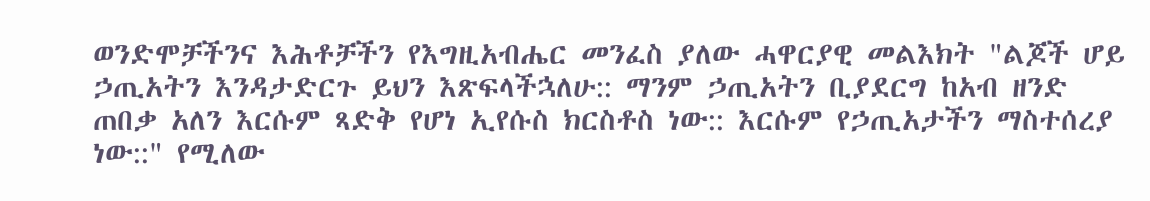ወንድሞቻችንና እሕቶቻችን የእግዚአብሔር መንፈስ ያለው ሓዋርያዊ መልእክት "ልጆች ሆይ ኃጢአትን እንዳታድርጉ ይህን እጽፍላችኋለሁ:: ማንም ኃጢአትን ቢያደርግ ከአብ ዘንድ ጠበቃ አለን እርሱም ጻድቅ የሆነ ኢየሱስ ክርስቶስ ነው:: እርሱም የኃጢአታችን ማስተሰረያ ነው::" የሚለው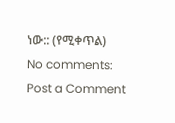ነው:: (የሚቀጥል)
No comments:
Post a Comment